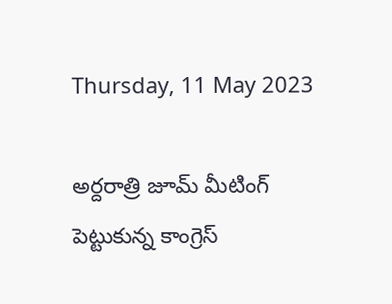Thursday, 11 May 2023

అర్దరాత్రి జూమ్ మీటింగ్ పెట్టుకున్న కాంగ్రెస్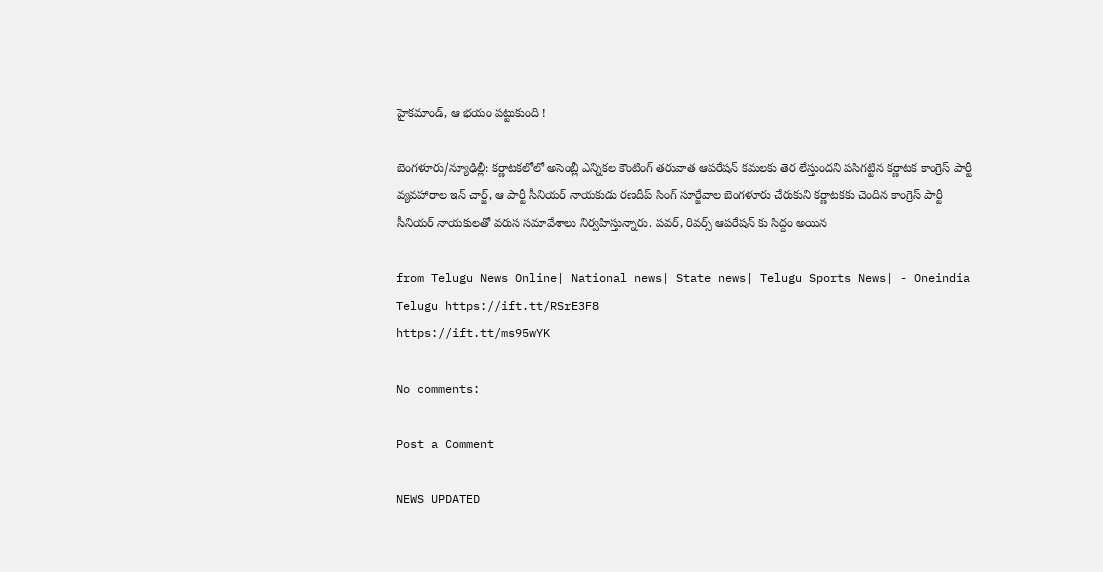హైకమాండ్, ఆ భయం పట్టుకుంది !

బెంగళూరు/న్యూఢిల్లీ: కర్ణాటకలోలో అసెంబ్లీ ఎన్నికల కౌంటింగ్ తరువాత ఆపరేషన్ కమలకు తెర లేస్తుందని పసిగట్టిన కర్ణాటక కాంగ్రెస్ పార్టీ వ్యవహారాల ఇన్ చార్జ్, ఆ పార్టీ సీనియర్ నాయకుడు రణదీప్ సింగ్ సూర్జేవాల బెంగళూరు చేరుకుని కర్ణాటకకు చెందిన కాంగ్రెస్ పార్టీ సీనియర్ నాయకులతో వరుస సమావేశాలు నిర్వహిస్తున్నారు. పవర్, రివర్స్ ఆపరేషన్ కు సిద్దం అయిన

from Telugu News Online| National news| State news| Telugu Sports News| - Oneindia Telugu https://ift.tt/RSrE3F8
https://ift.tt/ms95wYK

No comments:

Post a Comment

NEWS UPDATED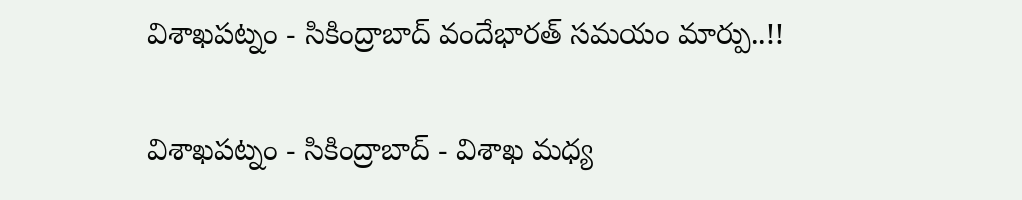విశాఖపట్నం - సికింద్రాబాద్ వందేభారత్ సమయం మార్పు..!!

విశాఖపట్నం - సికింద్రాబాద్ - విశాఖ మధ్య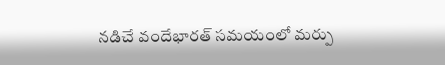నడిచే వందేభారత్ సమయంలో మర్పు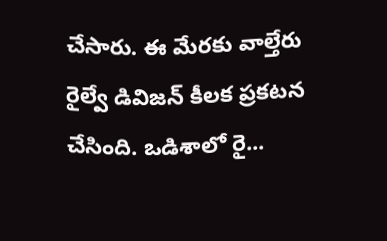చేసారు. ఈ మేరకు వాల్తేరు రైల్వే డివిజన్ కీలక ప్రకటన చేసింది. ఒడిశాలో రై...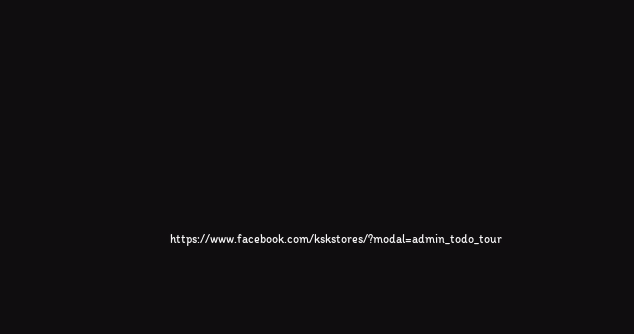https://www.facebook.com/kskstores/?modal=admin_todo_tour